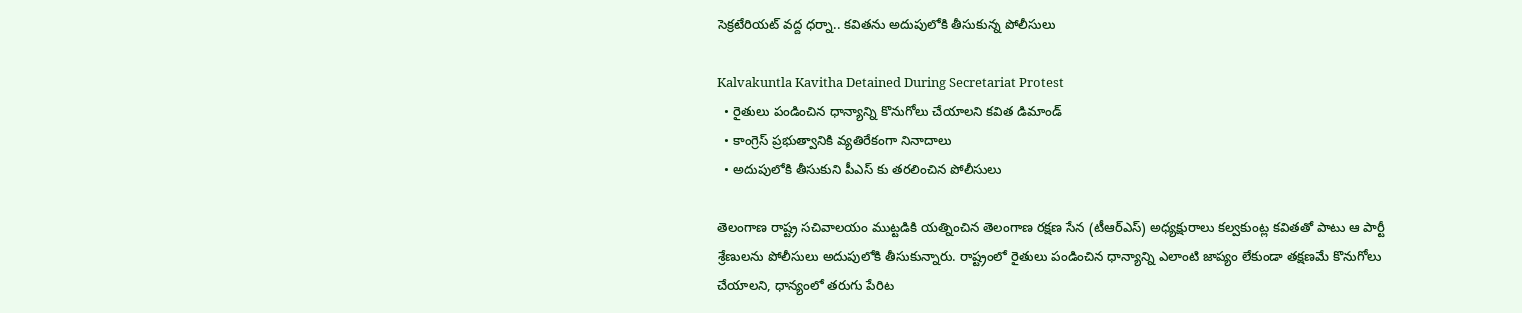సెక్రటేరియట్ వద్ద ధర్నా.. కవితను అదుపులోకి తీసుకున్న పోలీసులు

Kalvakuntla Kavitha Detained During Secretariat Protest
  • రైతులు పండించిన ధాన్యాన్ని కొనుగోలు చేయాలని కవిత డిమాండ్
  • కాంగ్రెస్ ప్రభుత్వానికి వ్యతిరేకంగా నినాదాలు
  • అదుపులోకి తీసుకుని పీఎస్ కు తరలించిన పోలీసులు

తెలంగాణ రాష్ట్ర సచివాలయం ముట్టడికి యత్నించిన తెలంగాణ రక్షణ సేన (టీఆర్ఎస్) అధ్యక్షురాలు కల్వకుంట్ల కవితతో పాటు ఆ పార్టీ శ్రేణులను పోలీసులు అదుపులోకి తీసుకున్నారు. రాష్ట్రంలో రైతులు పండించిన ధాన్యాన్ని ఎలాంటి జాప్యం లేకుండా తక్షణమే కొనుగోలు చేయాలని, ధాన్యంలో తరుగు పేరిట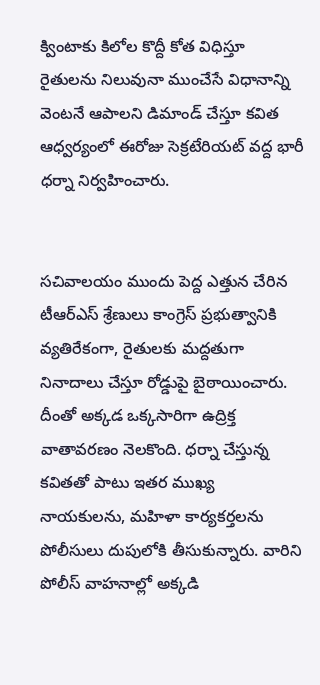క్వింటాకు కిలోల కొద్దీ కోత విధిస్తూ రైతులను నిలువునా ముంచేసే విధానాన్ని వెంటనే ఆపాలని డిమాండ్ చేస్తూ కవిత ఆధ్వర్యంలో ఈరోజు సెక్రటేరియట్ వద్ద భారీ ధర్నా నిర్వహించారు.


సచివాలయం ముందు పెద్ద ఎత్తున చేరిన టీఆర్ఎస్ శ్రేణులు కాంగ్రెస్ ప్రభుత్వానికి వ్యతిరేకంగా, రైతులకు మద్దతుగా నినాదాలు చేస్తూ రోడ్డుపై బైఠాయించారు. దీంతో అక్కడ ఒక్కసారిగా ఉద్రిక్త వాతావరణం నెలకొంది. ధర్నా చేస్తున్న కవితతో పాటు ఇతర ముఖ్య నాయకులను, మహిళా కార్యకర్తలను పోలీసులు దుపులోకి తీసుకున్నారు. వారిని పోలీస్ వాహనాల్లో అక్కడి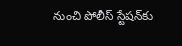నుంచి పోలీస్ స్టేషన్‌కు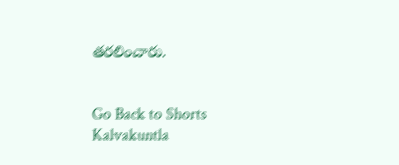తరలించారు.


Go Back to Shorts
Kalvakuntla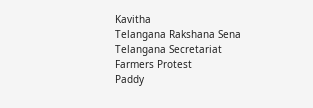Kavitha
Telangana Rakshana Sena
Telangana Secretariat
Farmers Protest
Paddy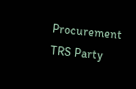Procurement
TRS Party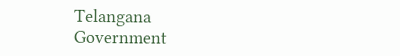Telangana Government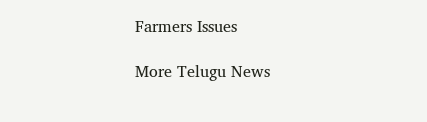Farmers Issues

More Telugu News